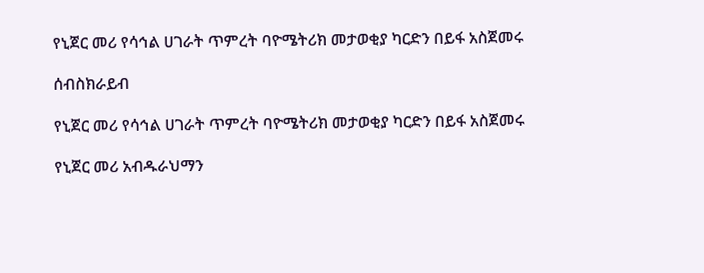የኒጀር መሪ የሳኅል ሀገራት ጥምረት ባዮሜትሪክ መታወቂያ ካርድን በይፋ አስጀመሩ

ሰብስክራይብ

የኒጀር መሪ የሳኅል ሀገራት ጥምረት ባዮሜትሪክ መታወቂያ ካርድን በይፋ አስጀመሩ

የኒጀር መሪ አብዱራህማን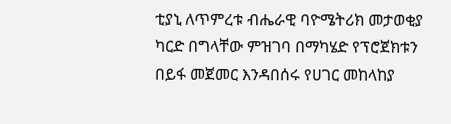ቲያኒ ለጥምረቱ ብሔራዊ ባዮሜትሪክ መታወቂያ ካርድ በግላቸው ምዝገባ በማካሄድ የፕሮጀክቱን በይፋ መጀመር እንዳበሰሩ የሀገር መከላከያ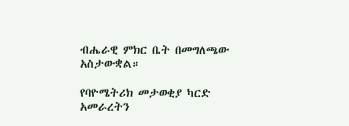ብሔራዊ ምክር ቤት በመግለጫው አስታውቋል።

የባዮሜትሪክ መታወቂያ ካርድ አመራረትን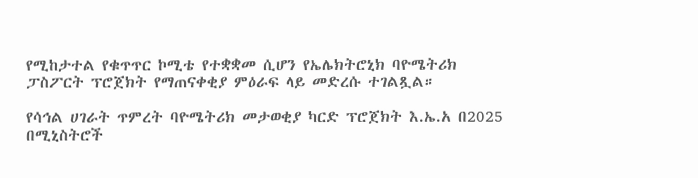የሚከታተል የቁጥጥር ኮሚቴ የተቋቋመ ሲሆን የኤሌክትሮኒክ ባዮሜትሪክ ፓስፖርት ፕሮጀክት የማጠናቀቂያ ምዕራፍ ላይ መድረሱ ተገልጿል።

የሳኅል ሀገራት ጥምረት ባዮሜትሪክ መታወቂያ ካርድ ፕሮጀክት እ.ኤ.አ በ2025 በሚኒስትሮች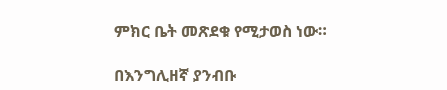ምክር ቤት መጽደቁ የሚታወስ ነው።

በእንግሊዘኛ ያንብቡ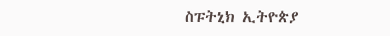ስፑትኒክ ኢትዮጵያ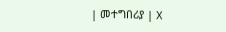| መተግበሪያ | X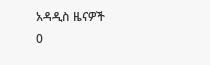አዳዲስ ዜናዎች
0